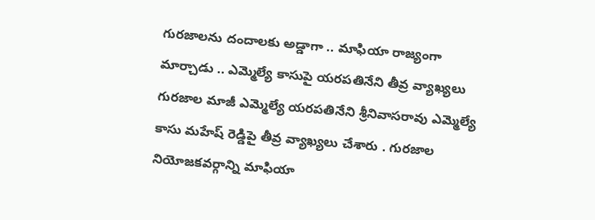గురజాలను దందాలకు అడ్డాగా .. మాఫియా రాజ్యంగా మార్చాడు .. ఎమ్మెల్యే కాసుపై యరపతినేని తీవ్ర వ్యాఖ్యలు
గురజాల మాజీ ఎమ్మెల్యే యరపతినేని శ్రీనివాసరావు ఎమ్మెల్యే కాసు మహేష్ రెడ్డిపై తీవ్ర వ్యాఖ్యలు చేశారు . గురజాల నియోజకవర్గాన్ని మాఫియా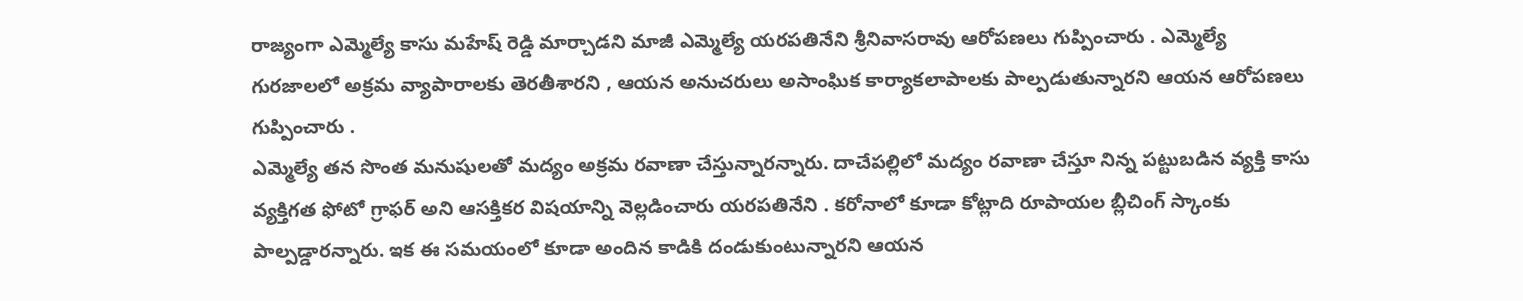రాజ్యంగా ఎమ్మెల్యే కాసు మహేష్ రెడ్డి మార్చాడని మాజీ ఎమ్మెల్యే యరపతినేని శ్రీనివాసరావు ఆరోపణలు గుప్పించారు . ఎమ్మెల్యే గురజాలలో అక్రమ వ్యాపారాలకు తెరతీశారని , ఆయన అనుచరులు అసాంఘిక కార్యాకలాపాలకు పాల్పడుతున్నారని ఆయన ఆరోపణలు గుప్పించారు .
ఎమ్మెల్యే తన సొంత మనుషులతో మద్యం అక్రమ రవాణా చేస్తున్నారన్నారు. దాచేపల్లిలో మద్యం రవాణా చేస్తూ నిన్న పట్టుబడిన వ్యక్తి కాసు వ్యక్తిగత ఫోటో గ్రాఫర్ అని ఆసక్తికర విషయాన్ని వెల్లడించారు యరపతినేని . కరోనాలో కూడా కోట్లాది రూపాయల బ్లీచింగ్ స్కాంకు పాల్పడ్డారన్నారు. ఇక ఈ సమయంలో కూడా అందిన కాడికి దండుకుంటున్నారని ఆయన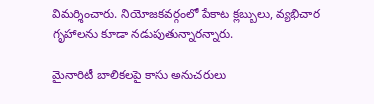విమర్శించారు. నియోజకవర్గంలో పేకాట క్లబ్బులు, వ్యభిచార గృహాలను కూడా నడుపుతున్నారన్నారు.

మైనారిటీ బాలికలపై కాసు అనుచరులు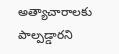అత్యాచారాలకు పాల్పడ్డారని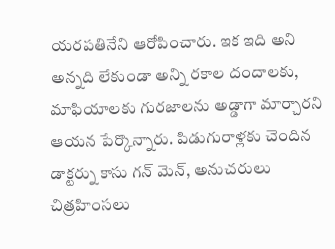యరపతినేని ఆరోపించారు. ఇక ఇది అని అన్నది లేకుండా అన్ని రకాల దందాలకు, మాఫియాలకు గురజాలను అడ్డాగా మార్చారని ఆయన పేర్కొన్నారు. పిడుగురాళ్లకు చెందిన డాక్టర్ను కాసు గన్ మెన్, అనుచరులు చిత్రహింసలు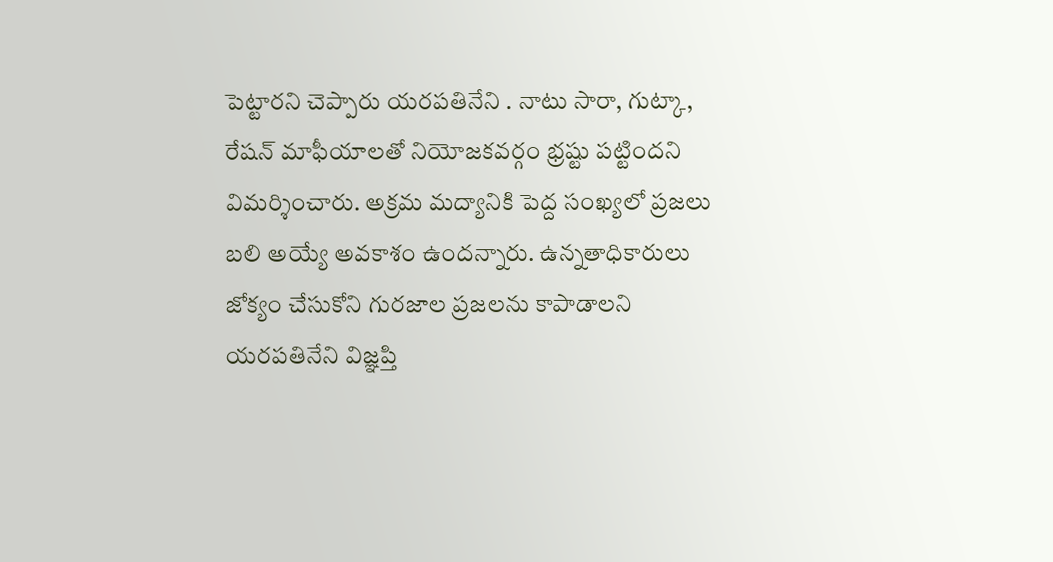పెట్టారని చెప్పారు యరపతినేని . నాటు సారా, గుట్కా, రేషన్ మాఫీయాలతో నియోజకవర్గం భ్రష్టు పట్టిందని విమర్శించారు. అక్రమ మద్యానికి పెద్ద సంఖ్యలో ప్రజలు బలి అయ్యే అవకాశం ఉందన్నారు. ఉన్నతాధికారులు జోక్యం చేసుకోని గురజాల ప్రజలను కాపాడాలని యరపతినేని విజ్ఞప్తి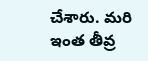చేశారు. మరి ఇంత తీవ్ర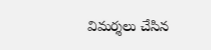విమర్శలు చేసిన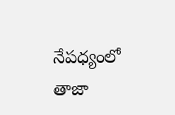నేపధ్యంలో తాజా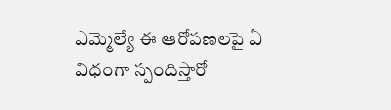ఎమ్మెల్యే ఈ ఆరోపణలపై ఏ విధంగా స్పందిస్తారో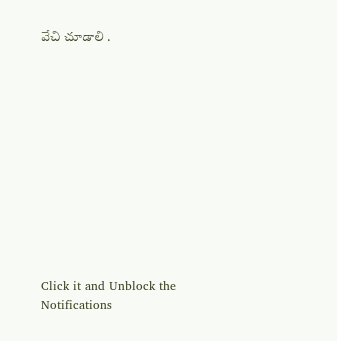వేచి చూడాలి .












Click it and Unblock the Notifications